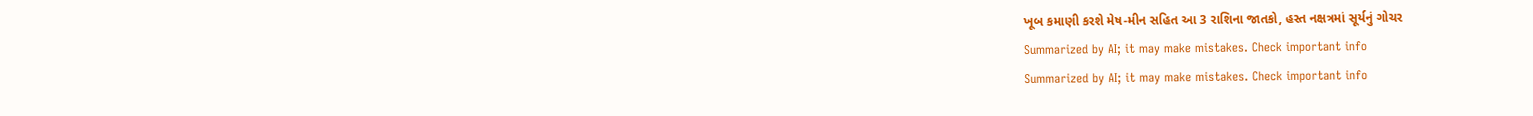ખૂબ કમાણી કરશે મેષ-મીન સહિત આ 3 રાશિના જાતકો, હસ્ત નક્ષત્રમાં સૂર્યનું ગોચર
Summarized by AI; it may make mistakes. Check important info
Summarized by AI; it may make mistakes. Check important info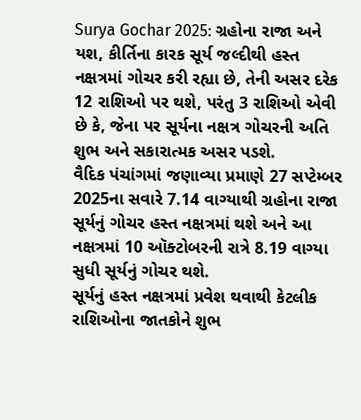Surya Gochar 2025: ગ્રહોના રાજા અને યશ, કીર્તિના કારક સૂર્ય જલ્દીથી હસ્ત નક્ષત્રમાં ગોચર કરી રહ્યા છે, તેની અસર દરેક 12 રાશિઓ પર થશે, પરંતુ 3 રાશિઓ એવી છે કે, જેના પર સૂર્યના નક્ષત્ર ગોચરની અતિ શુભ અને સકારાત્મક અસર પડશે.
વૈદિક પંચાંગમાં જણાવ્યા પ્રમાણે 27 સપ્ટેમ્બર 2025ના સવારે 7.14 વાગ્યાથી ગ્રહોના રાજા સૂર્યનું ગોચર હસ્ત નક્ષત્રમાં થશે અને આ નક્ષત્રમાં 10 ઑક્ટોબરની રાત્રે 8.19 વાગ્યા સુધી સૂર્યનું ગોચર થશે.
સૂર્યનું હસ્ત નક્ષત્રમાં પ્રવેશ થવાથી કેટલીક રાશિઓના જાતકોને શુભ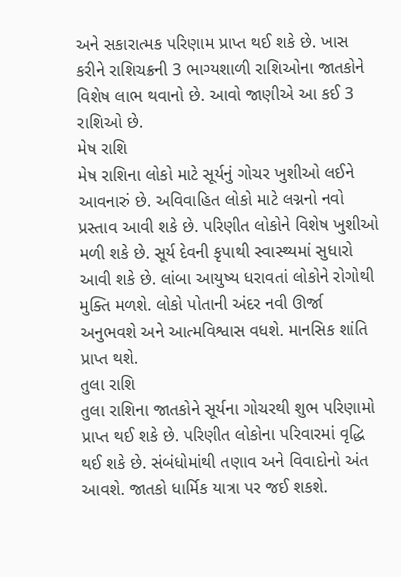અને સકારાત્મક પરિણામ પ્રાપ્ત થઈ શકે છે. ખાસ કરીને રાશિચક્રની 3 ભાગ્યશાળી રાશિઓના જાતકોને વિશેષ લાભ થવાનો છે. આવો જાણીએ આ કઈ 3 રાશિઓ છે.
મેષ રાશિ
મેષ રાશિના લોકો માટે સૂર્યનું ગોચર ખુશીઓ લઈને આવનારું છે. અવિવાહિત લોકો માટે લગ્નનો નવો પ્રસ્તાવ આવી શકે છે. પરિણીત લોકોને વિશેષ ખુશીઓ મળી શકે છે. સૂર્ય દેવની કૃપાથી સ્વાસ્થ્યમાં સુધારો આવી શકે છે. લાંબા આયુષ્ય ધરાવતાં લોકોને રોગોથી મુક્તિ મળશે. લોકો પોતાની અંદર નવી ઊર્જા અનુભવશે અને આત્મવિશ્વાસ વધશે. માનસિક શાંતિ પ્રાપ્ત થશે.
તુલા રાશિ
તુલા રાશિના જાતકોને સૂર્યના ગોચરથી શુભ પરિણામો પ્રાપ્ત થઈ શકે છે. પરિણીત લોકોના પરિવારમાં વૃદ્ધિ થઈ શકે છે. સંબંધોમાંથી તણાવ અને વિવાદોનો અંત આવશે. જાતકો ધાર્મિક યાત્રા પર જઈ શકશે.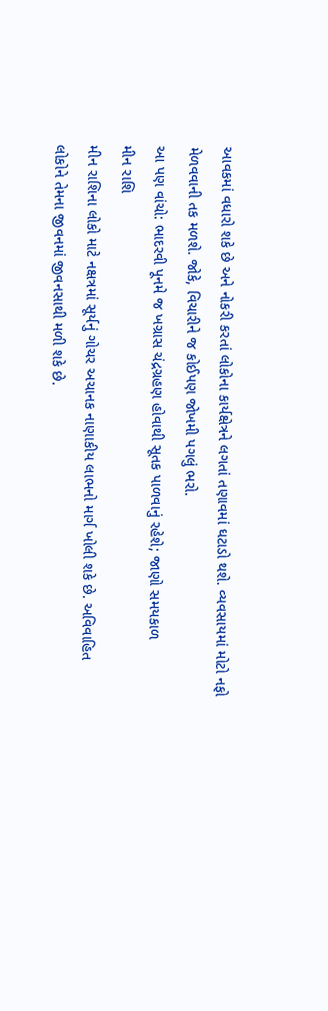આવકમાં વધારો શકે છે અને નોકરી કરતાં લોકોના કાર્યક્ષેત્રને લગતાં તણાવમાં ઘટાડો થશે. વ્યવસાયમાં મોટો નફો મેળવવાની તક મળશે. જોકે, વિચારીને જ કોઈપણ જોખમી પગલું ભરો.
આ પણ વાંચો: ભાદરવી પૂનમે જ ખગ્રાસ ચંદ્રગ્રહણ હોવાથી સૂતક પાળવાનું રહેશે; જાણો સમયકાળ
મીન રાશિ
મીન રાશિના લોકો માટે નક્ષત્રમાં સૂર્યનું ગોચર અચાનક નાણાકીય લાભનો માર્ગ ખોલી શકે છે. અવિવાહિત લોકોને તેમના જીવનમાં જીવનસાથી મળી શકે છે.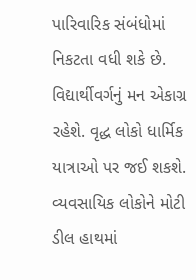પારિવારિક સંબંધોમાં નિકટતા વધી શકે છે. વિદ્યાર્થીવર્ગનું મન એકાગ્ર રહેશે. વૃદ્ધ લોકો ધાર્મિક યાત્રાઓ પર જઈ શકશે. વ્યવસાયિક લોકોને મોટી ડીલ હાથમાં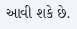આવી શકે છે.